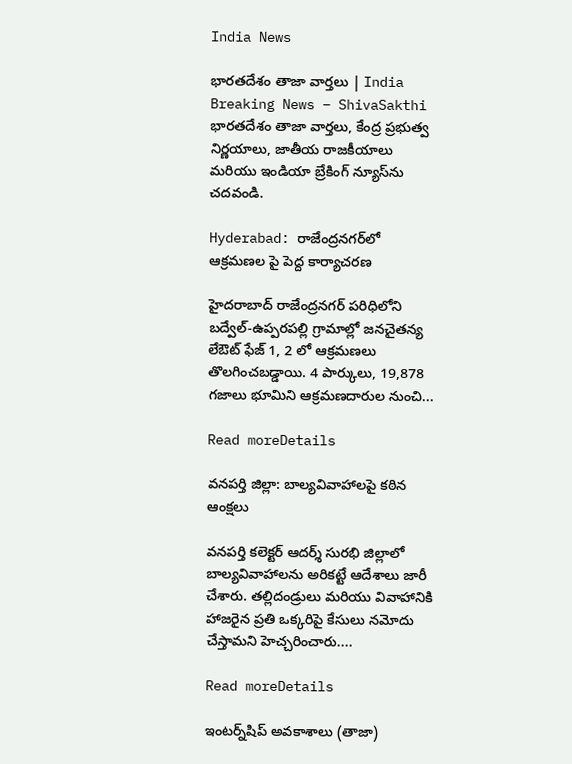India News

భారతదేశం తాజా వార్తలు | India Breaking News – ShivaSakthi భారతదేశం తాజా వార్తలు, కేంద్ర ప్రభుత్వ నిర్ణయాలు, జాతీయ రాజకీయాలు మరియు ఇండియా బ్రేకింగ్ న్యూస్‌ను చదవండి.

Hyderabad: రాజేంద్రనగర్‌లో ఆక్రమణల పై పెద్ద కార్యాచరణ

హైదరాబాద్‌ రాజేంద్రనగర్‌ పరిధిలోని బద్వేల్-ఉప్పరపల్లి గ్రామాల్లో జనచైతన్య లేఔట్ ఫేజ్‌ 1, 2 లో ఆక్రమణలు తొలగించబడ్డాయి. 4 పార్కులు, 19,878 గజాలు భూమిని ఆక్రమణదారుల నుంచి...

Read moreDetails

వనపర్తి జిల్లా: బాల్యవివాహాలపై కఠిన ఆంక్షలు

వనపర్తి కలెక్టర్ ఆదర్శ్ సురభి జిల్లాలో బాల్యవివాహాలను అరికట్టే ఆదేశాలు జారీ చేశారు. తల్లిదండ్రులు మరియు వివాహానికి హాజరైన ప్రతి ఒక్కరిపై కేసులు నమోదు చేస్తామని హెచ్చరించారు....

Read moreDetails

ఇంటర్న్‌షిప్ అవకాశాలు (తాజా)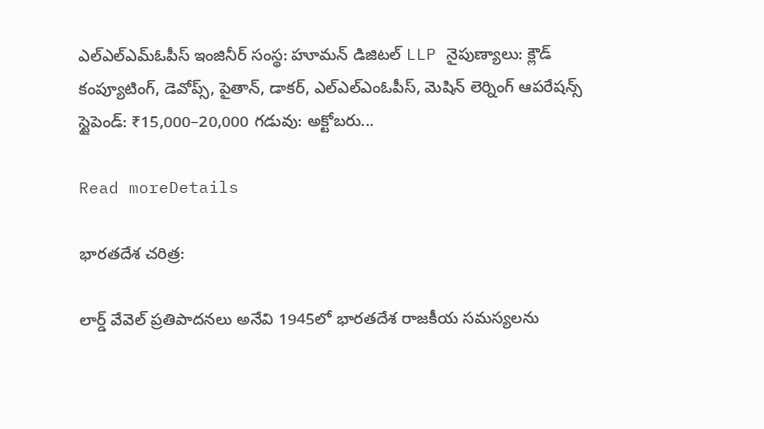ఎల్‌ఎల్‌ఎమ్‌ఓపీస్ ఇంజినీర్ సంస్థ: హూమన్ డిజిటల్ LLP నైపుణ్యాలు: క్లౌడ్ కంప్యూటింగ్, డెవోప్స్, పైతాన్, డాకర్, ఎల్‌ఎల్‌ఎంఓపీస్, మెషిన్ లెర్నింగ్ ఆపరేషన్స్ స్టైపెండ్: ₹15,000–20,000 గడువు: అక్టోబరు...

Read moreDetails

భారతదేశ చరిత్ర:

లార్డ్ వేవెల్ ప్రతిపాదనలు అనేవి 1945లో భారతదేశ రాజకీయ సమస్యలను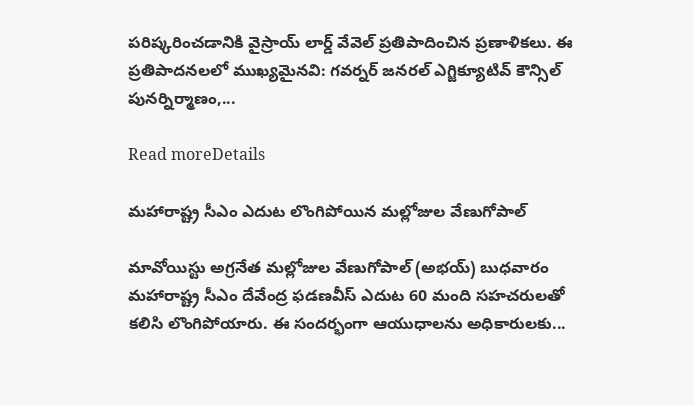పరిష్కరించడానికి వైస్రాయ్ లార్డ్ వేవెల్ ప్రతిపాదించిన ప్రణాళికలు. ఈ ప్రతిపాదనలలో ముఖ్యమైనవి: గవర్నర్ జనరల్ ఎగ్జిక్యూటివ్ కౌన్సిల్ పునర్నిర్మాణం,...

Read moreDetails

మహారాష్ట్ర సీఎం ఎదుట లొంగిపోయిన మల్లోజుల వేణుగోపాల్‌

మావోయిస్టు అగ్రనేత మల్లోజుల వేణుగోపాల్‌ (అభయ్‌) బుధవారం మహారాష్ట్ర సీఎం దేవేంద్ర ఫడణవీస్‌ ఎదుట 60 మంది సహచరులతో కలిసి లొంగిపోయారు. ఈ సందర్భంగా ఆయుధాలను అధికారులకు...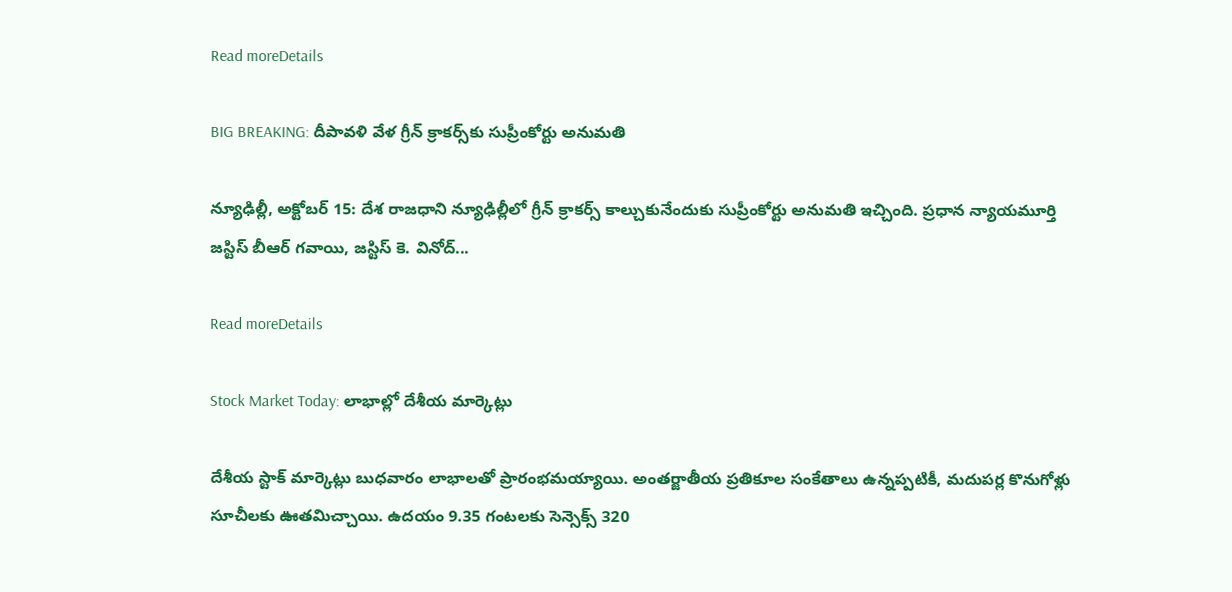Read moreDetails

BIG BREAKING: దీపావళి వేళ గ్రీన్ క్రాకర్స్‌కు సుప్రీంకోర్టు అనుమతి

న్యూఢిల్లీ, అక్టోబర్ 15: దేశ రాజధాని న్యూఢిల్లీలో గ్రీన్ క్రాకర్స్‌ కాల్చుకునేందుకు సుప్రీంకోర్టు అనుమతి ఇచ్చింది. ప్రధాన న్యాయమూర్తి జస్టిస్‌ బీఆర్‌ గవాయి, జస్టిస్‌ కె. వినోద్‌...

Read moreDetails

Stock Market Today: లాభాల్లో దేశీయ మార్కెట్లు

దేశీయ స్టాక్‌ మార్కెట్లు బుధవారం లాభాలతో ప్రారంభమయ్యాయి. అంతర్జాతీయ ప్రతికూల సంకేతాలు ఉన్నప్పటికీ, మదుపర్ల కొనుగోళ్లు సూచీలకు ఊతమిచ్చాయి. ఉదయం 9.35 గంటలకు సెన్సెక్స్‌ 320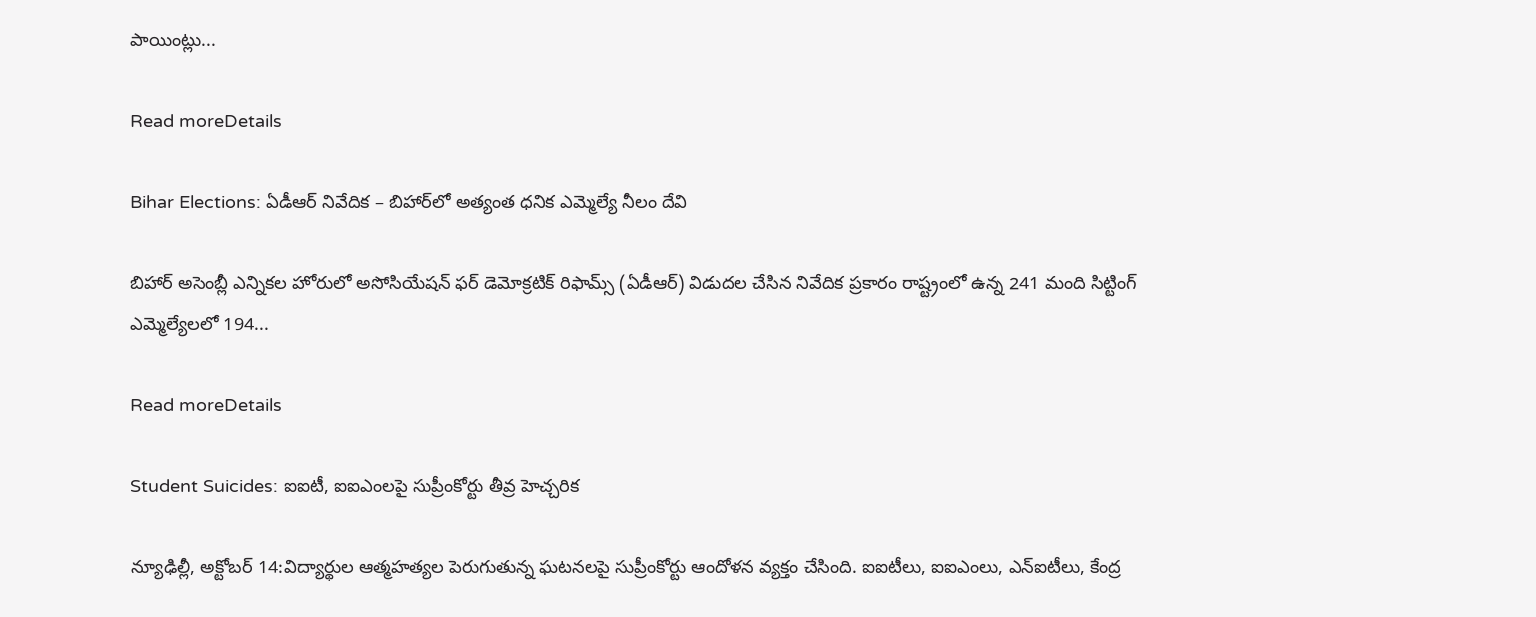పాయింట్లు...

Read moreDetails

Bihar Elections: ఏడీఆర్ నివేదిక – బిహార్‌లో అత్యంత ధనిక ఎమ్మెల్యే నీలం దేవి

బిహార్‌ అసెంబ్లీ ఎన్నికల హోరులో అసోసియేషన్ ఫర్ డెమోక్రటిక్ రిఫామ్స్‌ (ఏడీఆర్‌) విడుదల చేసిన నివేదిక ప్రకారం రాష్ట్రంలో ఉన్న 241 మంది సిట్టింగ్ ఎమ్మెల్యేలలో 194...

Read moreDetails

Student Suicides: ఐఐటీ, ఐఐఎంలపై సుప్రీంకోర్టు తీవ్ర హెచ్చరిక

న్యూఢిల్లీ, అక్టోబర్ 14:విద్యార్థుల ఆత్మహత్యల పెరుగుతున్న ఘటనలపై సుప్రీంకోర్టు ఆందోళన వ్యక్తం చేసింది. ఐఐటీలు, ఐఐఎంలు, ఎన్‌ఐటీలు, కేంద్ర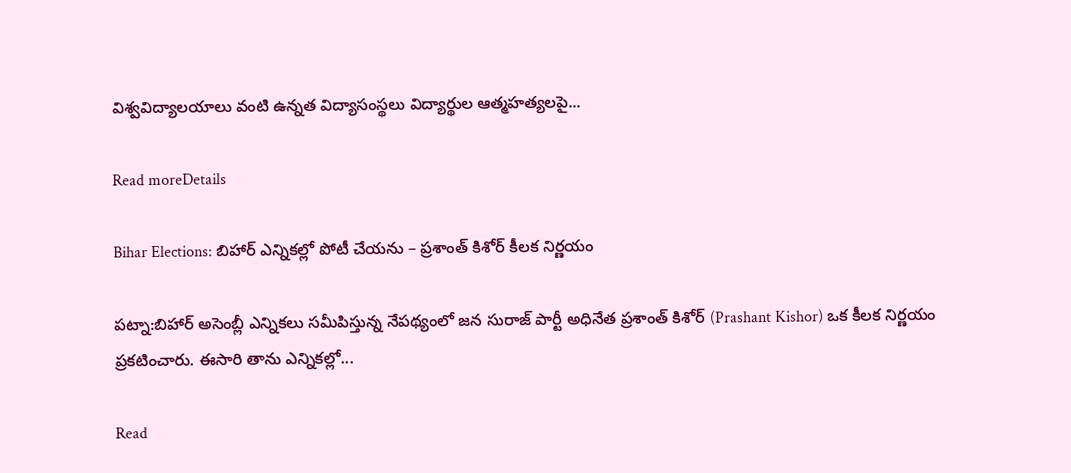విశ్వవిద్యాలయాలు వంటి ఉన్నత విద్యాసంస్థలు విద్యార్థుల ఆత్మహత్యలపై...

Read moreDetails

Bihar Elections: బిహార్‌ ఎన్నికల్లో పోటీ చేయను – ప్రశాంత్‌ కిశోర్‌ కీలక నిర్ణయం

పట్నా:బిహార్‌ అసెంబ్లీ ఎన్నికలు సమీపిస్తున్న నేపథ్యంలో జన సురాజ్‌ పార్టీ అధినేత ప్రశాంత్‌ కిశోర్‌ (Prashant Kishor) ఒక కీలక నిర్ణయం ప్రకటించారు. ఈసారి తాను ఎన్నికల్లో...

Read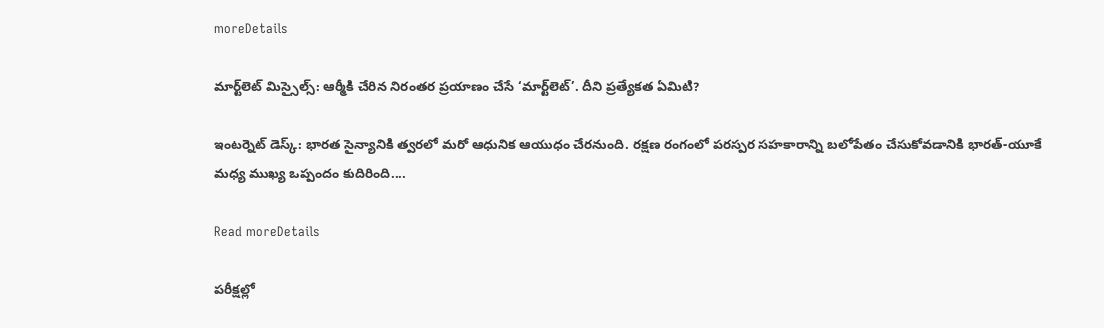moreDetails

మార్ట్‌లెట్‌ మిస్సైల్స్‌: ఆర్మీకి చేరిన నిరంతర ప్రయాణం చేసే ‘మార్ట్‌లెట్‌’. దీని ప్రత్యేకత ఏమిటి?

ఇంటర్నెట్‌ డెస్క్‌: భారత సైన్యానికి త్వరలో మరో ఆధునిక ఆయుధం చేరనుంది. రక్షణ రంగంలో పరస్పర సహకారాన్ని బలోపేతం చేసుకోవడానికి భారత్‌-యూకే మధ్య ముఖ్య ఒప్పందం కుదిరింది....

Read moreDetails

పరీక్షల్లో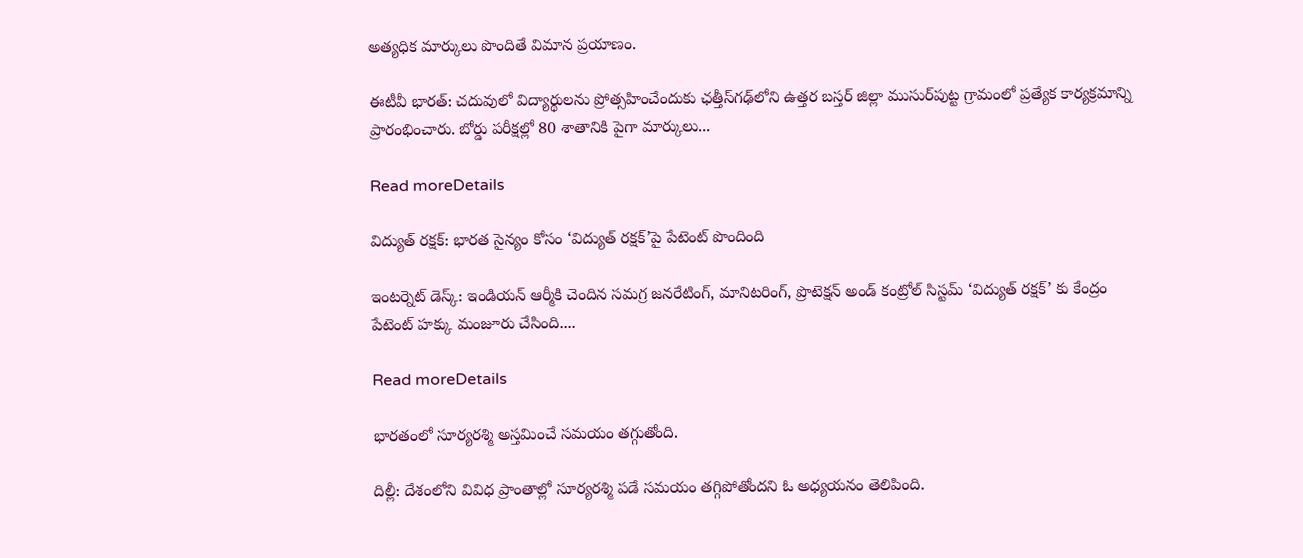అత్యధిక మార్కులు పొందితే విమాన ప్రయాణం.

ఈటీవీ భారత్‌: చదువులో విద్యార్థులను ప్రోత్సహించేందుకు ఛత్తీస్‌గఢ్‌లోని ఉత్తర బస్తర్ జిల్లా ముసుర్‌పుట్ట గ్రామంలో ప్రత్యేక కార్యక్రమాన్ని ప్రారంభించారు. బోర్డు పరీక్షల్లో 80 శాతానికి పైగా మార్కులు...

Read moreDetails

విద్యుత్ రక్షక్‌: భారత సైన్యం కోసం ‘విద్యుత్ రక్షక్‌’పై పేటెంట్‌ పొందింది

ఇంటర్నెట్‌ డెస్క్‌: ఇండియన్‌ ఆర్మీకి చెందిన సమగ్ర జనరేటింగ్‌, మానిటరింగ్‌, ప్రొటెక్షన్‌ అండ్‌ కంట్రోల్‌ సిస్టమ్‌ ‘విద్యుత్‌ రక్షక్‌’ కు కేంద్రం పేటెంట్‌ హక్కు మంజూరు చేసింది....

Read moreDetails

భారతంలో సూర్యరశ్మి అస్తమించే సమయం తగ్గుతోంది.

దిల్లీ: దేశంలోని వివిధ ప్రాంతాల్లో సూర్యరశ్మి పడే సమయం తగ్గిపోతోందని ఓ అధ్యయనం తెలిపింది.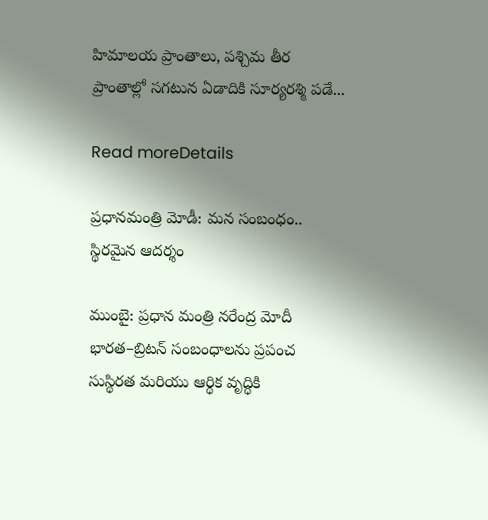హిమాలయ ప్రాంతాలు, పశ్చిమ తీర ప్రాంతాల్లో సగటున ఏడాదికి సూర్యరశ్మి పడే...

Read moreDetails

ప్రధానమంత్రి మోడీ: మన సంబంధం.. స్థిరమైన ఆదర్శం

ముంబై: ప్రధాన మంత్రి నరేంద్ర మోదీ భారత–బ్రిటన్ సంబంధాలను ప్రపంచ సుస్థిరత మరియు ఆర్థిక వృద్ధికి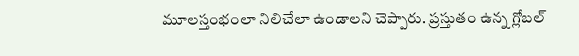మూలస్తంభంలా నిలిచేలా ఉండాలని చెప్పారు. ప్రస్తుతం ఉన్న గ్లోబల్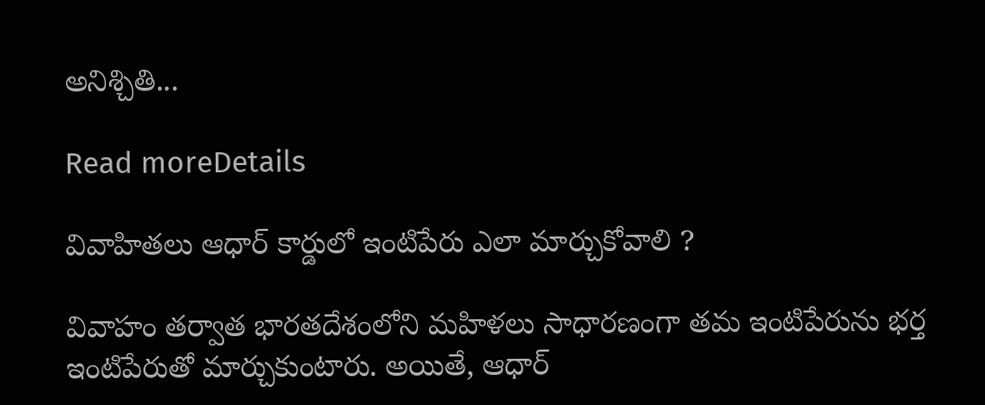అనిశ్చితి...

Read moreDetails

వివాహితలు ఆధార్ కార్డులో ఇంటిపేరు ఎలా మార్చుకోవాలి ?

వివాహం తర్వాత భారతదేశంలోని మహిళలు సాధారణంగా తమ ఇంటిపేరును భర్త ఇంటిపేరుతో మార్చుకుంటారు. అయితే, ఆధార్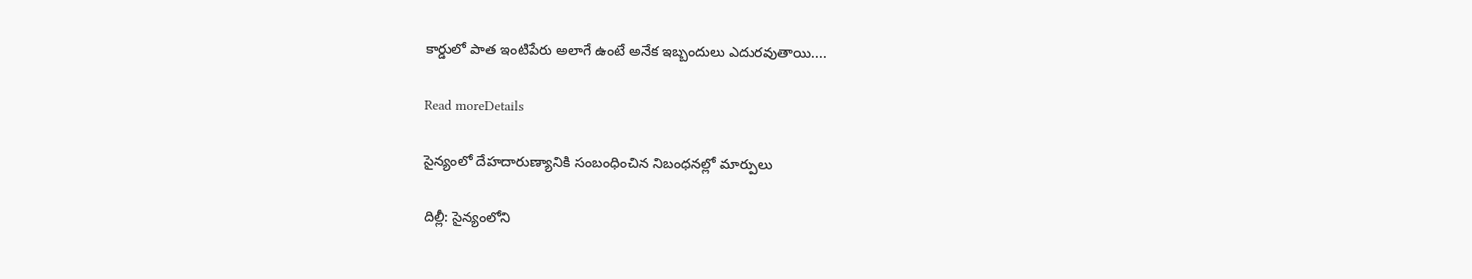కార్డులో పాత ఇంటిపేరు అలాగే ఉంటే అనేక ఇబ్బందులు ఎదురవుతాయి....

Read moreDetails

సైన్యంలో దేహదారుణ్యానికి సంబంధించిన నిబంధనల్లో మార్పులు

దిల్లీ: సైన్యంలోని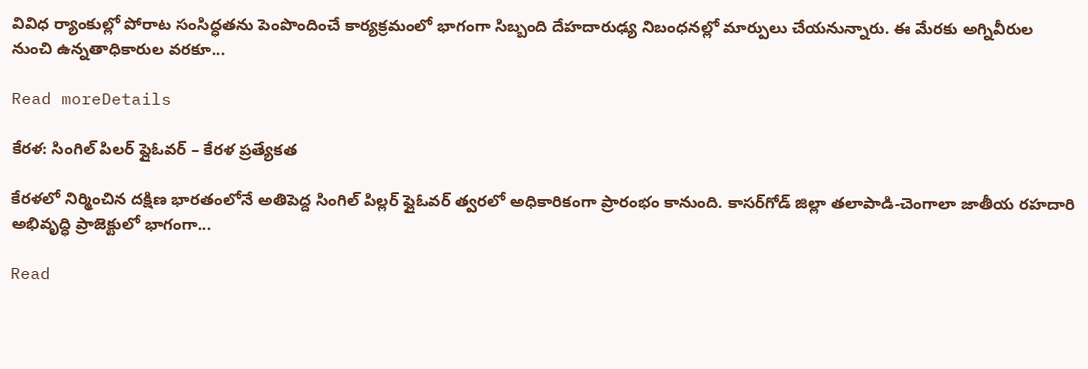వివిధ ర్యాంకుల్లో పోరాట సంసిద్ధతను పెంపొందించే కార్యక్రమంలో భాగంగా సిబ్బంది దేహదారుఢ్య నిబంధనల్లో మార్పులు చేయనున్నారు. ఈ మేరకు అగ్నివీరుల నుంచి ఉన్నతాధికారుల వరకూ...

Read moreDetails

కేరళ: సింగిల్‌ పిలర్ ఫ్లైఓవర్ – కేరళ ప్రత్యేకత

కేరళలో నిర్మించిన దక్షిణ భారతంలోనే అతిపెద్ద సింగిల్‌ పిల్లర్‌ ఫ్లైఓవర్‌ త్వరలో అధికారికంగా ప్రారంభం కానుంది. కాసర్‌గోడ్‌ జిల్లా తలాపాడి-చెంగాలా జాతీయ రహదారి అభివృద్ధి ప్రాజెక్టులో భాగంగా...

Read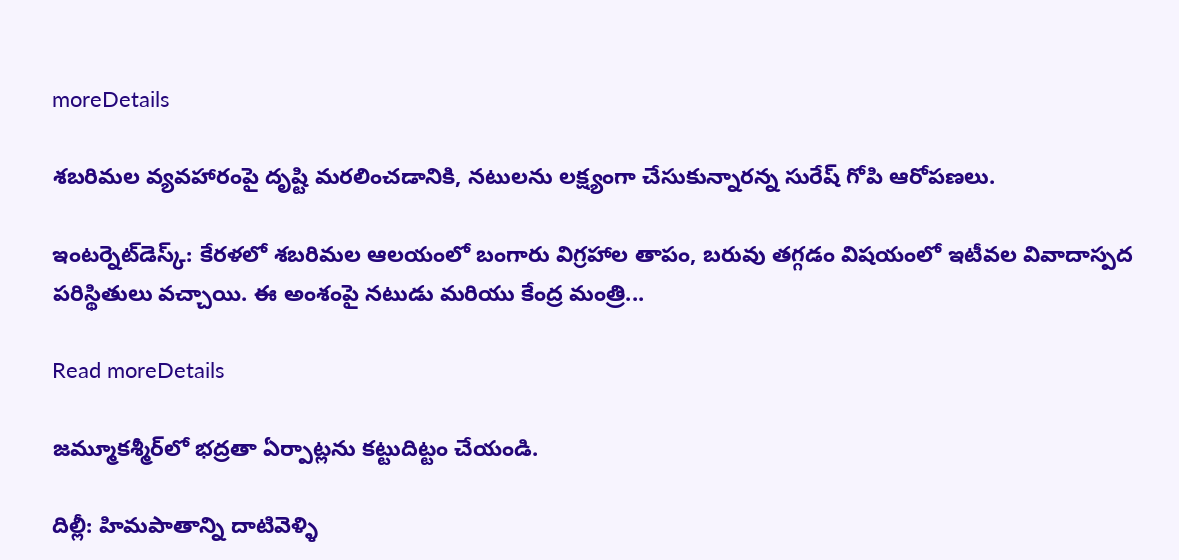moreDetails

శబరిమల వ్యవహారంపై దృష్టి మరలించడానికి, నటులను లక్ష్యంగా చేసుకున్నారన్న సురేష్ గోపి ఆరోపణలు.

ఇంటర్నెట్‌డెస్క్‌: కేరళలో శబరిమల ఆలయంలో బంగారు విగ్రహాల తాపం, బరువు తగ్గడం విషయంలో ఇటీవల వివాదాస్పద పరిస్థితులు వచ్చాయి. ఈ అంశంపై నటుడు మరియు కేంద్ర మంత్రి...

Read moreDetails

జమ్మూకశ్మీర్‌లో భద్రతా ఏర్పాట్లను కట్టుదిట్టం చేయండి.

దిల్లీ: హిమపాతాన్ని దాటివెళ్ళి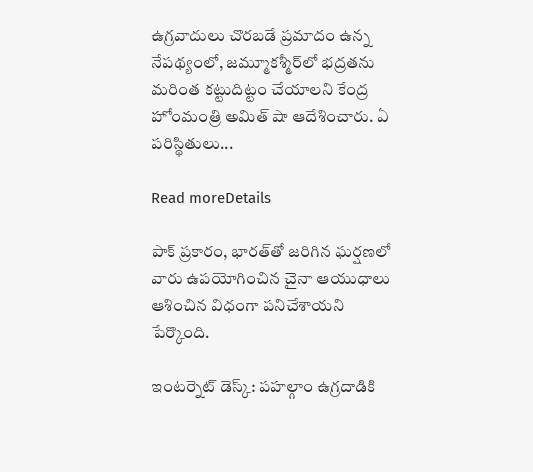ఉగ్రవాదులు చొరబడే ప్రమాదం ఉన్న నేపథ్యంలో, జమ్మూకశ్మీర్‌లో భద్రతను మరింత కట్టుదిట్టం చేయాలని కేంద్ర హోంమంత్రి అమిత్ షా ఆదేశించారు. ఏ పరిస్థితులు...

Read moreDetails

పాక్ ప్రకారం, భారత్‌తో జరిగిన ఘర్షణలో వారు ఉపయోగించిన చైనా ఆయుధాలు ఆశించిన విధంగా పనిచేశాయని పేర్కొంది.

ఇంటర్నెట్ డెస్క్: పహల్గాం ఉగ్రదాడికి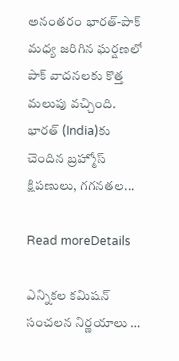అనంతరం భారత్-పాక్ మధ్య జరిగిన ఘర్షణలో పాక్ వాదనలకు కొత్త మలుపు వచ్చింది. భారత్ (India)కు చెందిన బ్రహ్మోస్ క్షిపణులు, గగనతల...

Read moreDetails

ఎన్నికల కమిషన్ సంచలన నిర్ణయాలు …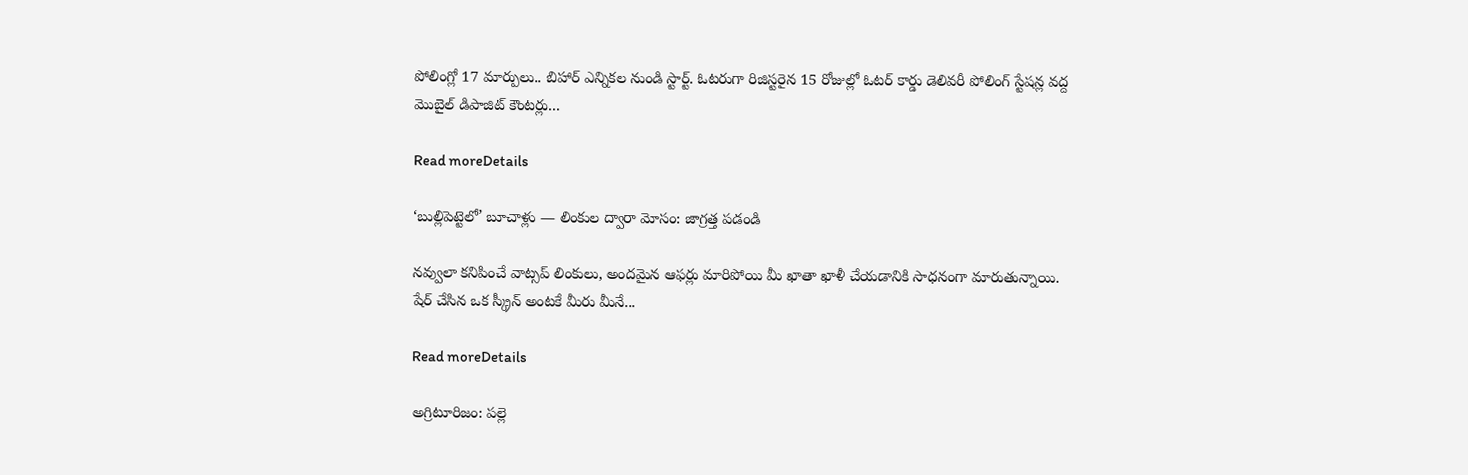పోలింగ్లో 17 మార్పులు.. బిహార్ ఎన్నికల నుండి స్టార్ట్. ఓటరుగా రిజిస్టరైన 15 రోజుల్లో ఓటర్ కార్డు డెలివరీ పోలింగ్ స్టేషన్ల వద్ద మొబైల్ డిపాజిట్ కౌంటర్లు...

Read moreDetails

‘బుల్లిపెట్టెలో’ బూచాళ్లు — లింకుల ద్వారా మోసం: జాగ్రత్త పడండి

నవ్వులా కనిపించే వాట్సప్‌ లింకులు, అందమైన ఆఫర్లు మారిపోయి మీ ఖాతా ఖాళీ చేయడానికి సాధనంగా మారుతున్నాయి. షేర్ చేసిన ఒక స్క్రీన్‌ అంటకే మీరు మీనే...

Read moreDetails

అగ్రిటూరిజం: పల్లె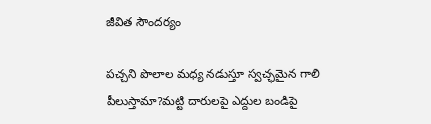జీవిత సౌందర్యం

పచ్చని పొలాల మధ్య నడుస్తూ స్వచ్ఛమైన గాలి పీలుస్తామా?మట్టి దారులపై ఎద్దుల బండిపై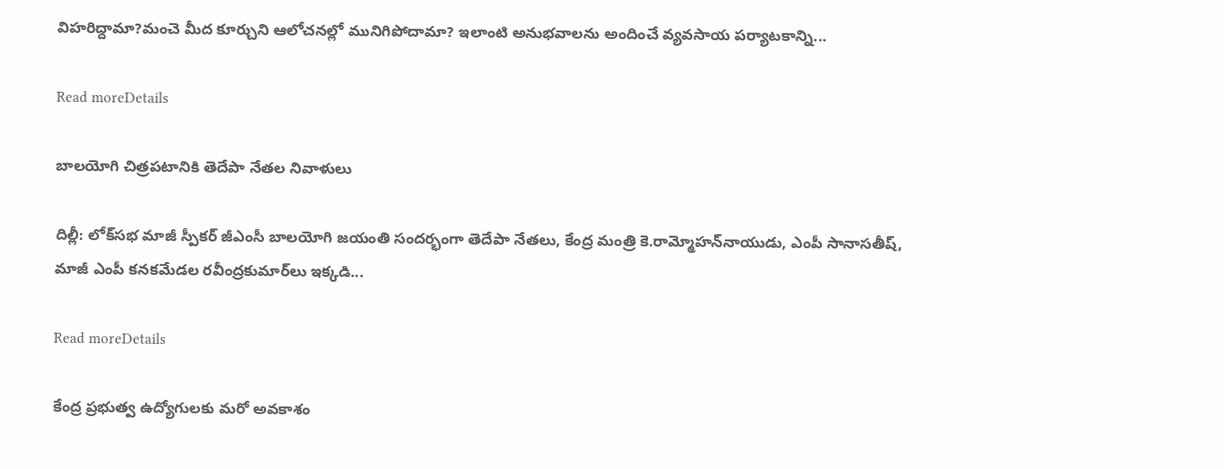విహరిద్దామా?మంచె మీద కూర్చుని ఆలోచనల్లో మునిగిపోదామా? ఇలాంటి అనుభవాలను అందించే వ్యవసాయ పర్యాటకాన్ని...

Read moreDetails

బాలయోగి చిత్రపటానికి తెదేపా నేతల నివాళులు

దిల్లీ: లోక్‌సభ మాజీ స్పీకర్‌ జీఎంసీ బాలయోగి జయంతి సందర్భంగా తెదేపా నేతలు, కేంద్ర మంత్రి కె.రామ్మోహన్‌నాయుడు, ఎంపీ సానాసతీష్, మాజీ ఎంపీ కనకమేడల రవీంద్రకుమార్‌లు ఇక్కడి...

Read moreDetails

కేంద్ర ప్రభుత్వ ఉద్యోగులకు మరో అవకాశం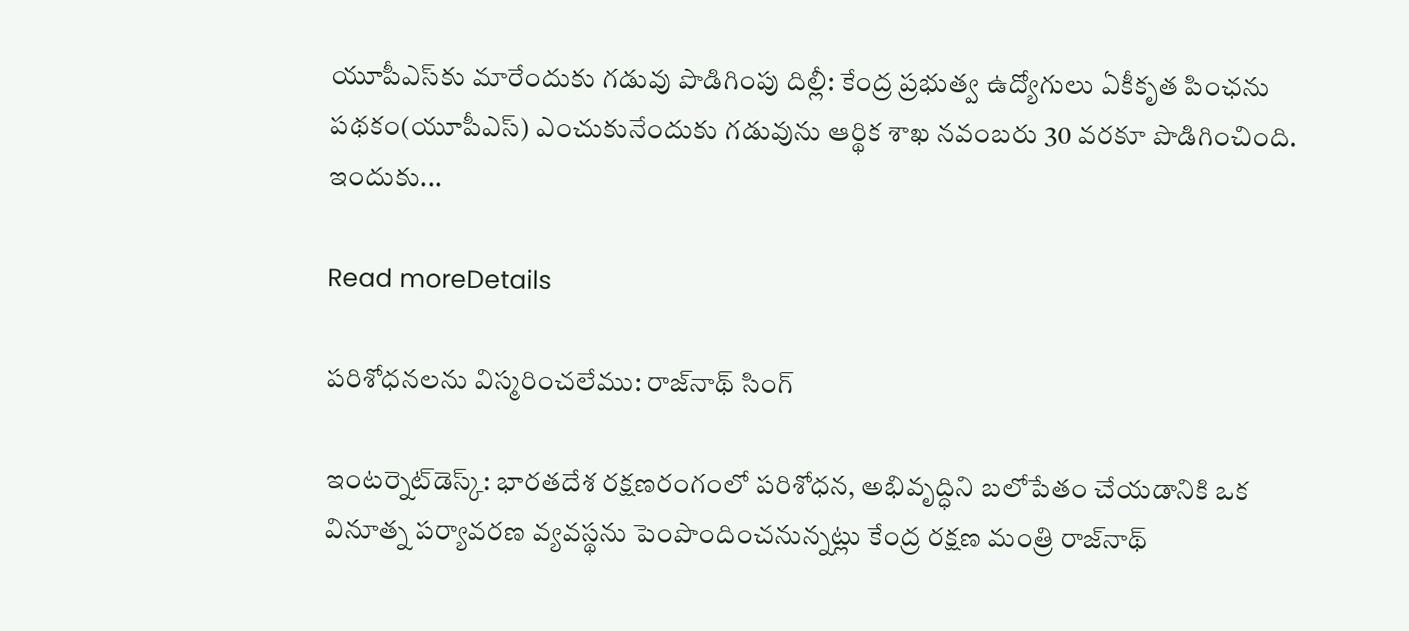యూపీఎస్‌కు మారేందుకు గడువు పొడిగింపు దిల్లీ: కేంద్ర ప్రభుత్వ ఉద్యోగులు ఏకీకృత పింఛను పథకం(యూపీఎస్‌) ఎంచుకునేందుకు గడువును ఆర్థిక శాఖ నవంబరు 30 వరకూ పొడిగించింది. ఇందుకు...

Read moreDetails

పరిశోధనలను విస్మరించలేము: రాజ్‌నాథ్‌ సింగ్‌

ఇంటర్నెట్‌డెస్క్‌: భారతదేశ రక్షణరంగంలో పరిశోధన, అభివృద్ధిని బలోపేతం చేయడానికి ఒక వినూత్న పర్యావరణ వ్యవస్థను పెంపొందించనున్నట్లు కేంద్ర రక్షణ మంత్రి రాజ్‌నాథ్‌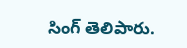సింగ్‌ తెలిపారు.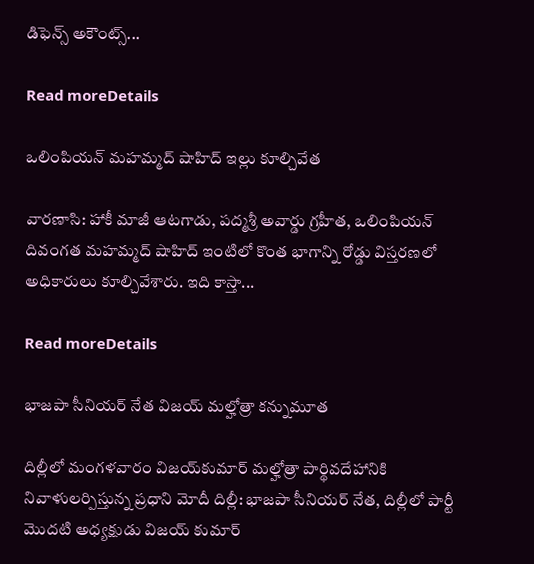డిఫెన్స్‌ అకౌంట్స్‌...

Read moreDetails

ఒలింపియన్‌ మహమ్మద్‌ షాహిద్‌ ఇల్లు కూల్చివేత

వారణాసి: హాకీ మాజీ ఆటగాడు, పద్మశ్రీ అవార్డు గ్రహీత, ఒలింపియన్‌ దివంగత మహమ్మద్‌ షాహిద్‌ ఇంటిలో కొంత భాగాన్ని రోడ్డు విస్తరణలో అధికారులు కూల్చివేశారు. ఇది కాస్తా...

Read moreDetails

భాజపా సీనియర్‌ నేత విజయ్‌ మల్హోత్రా కన్నుమూత

దిల్లీలో మంగళవారం విజయ్‌కుమార్‌ మల్హోత్రా పార్థివదేహానికి నివాళులర్పిస్తున్న ప్రధాని మోదీ దిల్లీ: భాజపా సీనియర్‌ నేత, దిల్లీలో పార్టీ మొదటి అధ్యక్షుడు విజయ్‌ కుమార్‌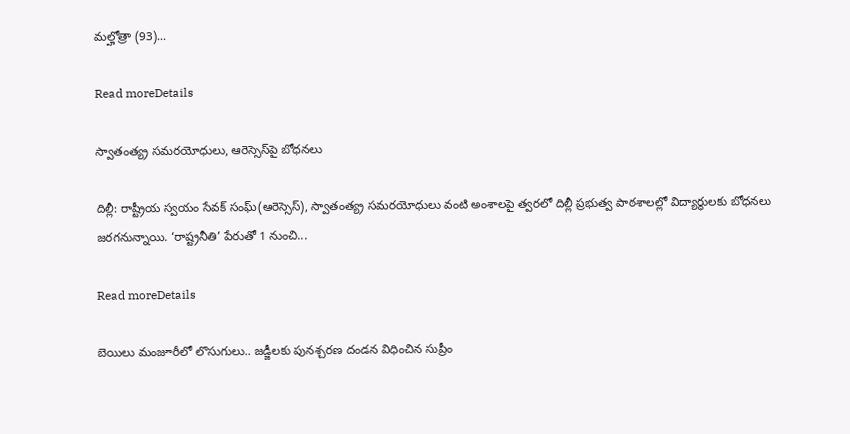మల్హోత్రా (93)...

Read moreDetails

స్వాతంత్య్ర సమరయోధులు, ఆరెస్సెస్‌పై బోధనలు

దిల్లీ: రాష్ట్రీయ స్వయం సేవక్‌ సంఘ్‌(ఆరెస్సెస్‌), స్వాతంత్య్ర సమరయోధులు వంటి అంశాలపై త్వరలో దిల్లీ ప్రభుత్వ పాఠశాలల్లో విద్యార్థులకు బోధనలు జరగనున్నాయి. ‘రాష్ట్రనీతి’ పేరుతో 1 నుంచి...

Read moreDetails

బెయిలు మంజూరీలో లొసుగులు.. జడ్జీలకు పునశ్చరణ దండన విధించిన సుప్రీం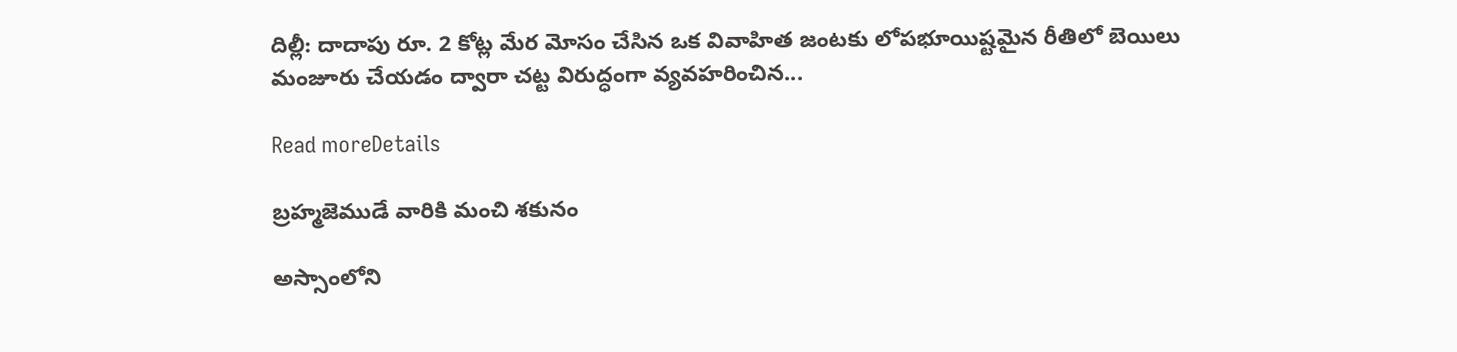దిల్లీ: దాదాపు రూ. 2 కోట్ల మేర మోసం చేసిన ఒక వివాహిత జంటకు లోపభూయిష్టమైన రీతిలో బెయిలు మంజూరు చేయడం ద్వారా చట్ట విరుద్ధంగా వ్యవహరించిన...

Read moreDetails

బ్రహ్మజెముడే వారికి మంచి శకునం

అస్సాంలోని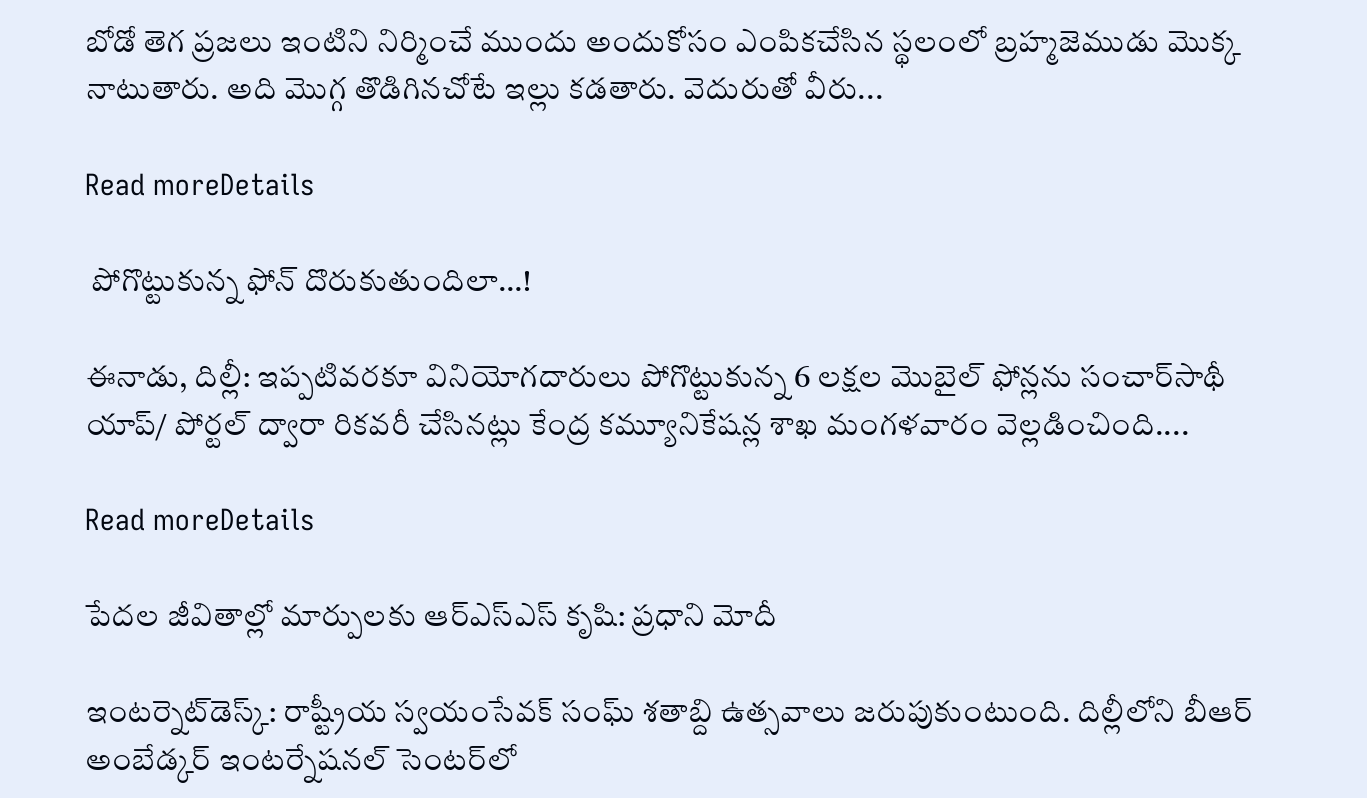బోడో తెగ ప్రజలు ఇంటిని నిర్మించే ముందు అందుకోసం ఎంపికచేసిన స్థలంలో బ్రహ్మజెముడు మొక్క నాటుతారు. అది మొగ్గ తొడిగినచోటే ఇల్లు కడతారు. వెదురుతో వీరు...

Read moreDetails

 పోగొట్టుకున్న ఫోన్‌ దొరుకుతుందిలా…!

ఈనాడు, దిల్లీ: ఇప్పటివరకూ వినియోగదారులు పోగొట్టుకున్న 6 లక్షల మొబైల్‌ ఫోన్లను సంచార్‌సాథీ యాప్‌/ పోర్టల్‌ ద్వారా రికవరీ చేసినట్లు కేంద్ర కమ్యూనికేషన్ల శాఖ మంగళవారం వెల్లడించింది....

Read moreDetails

పేదల జీవితాల్లో మార్పులకు ఆర్‌ఎస్‌ఎస్‌ కృషి: ప్రధాని మోదీ

ఇంటర్నెట్‌డెస్క్‌: రాష్ట్రీయ స్వయంసేవక్‌ సంఘ్‌ శతాబ్ది ఉత్సవాలు జరుపుకుంటుంది. దిల్లీలోని బీఆర్‌ అంబేడ్కర్‌ ఇంటర్నేషనల్‌ సెంటర్‌లో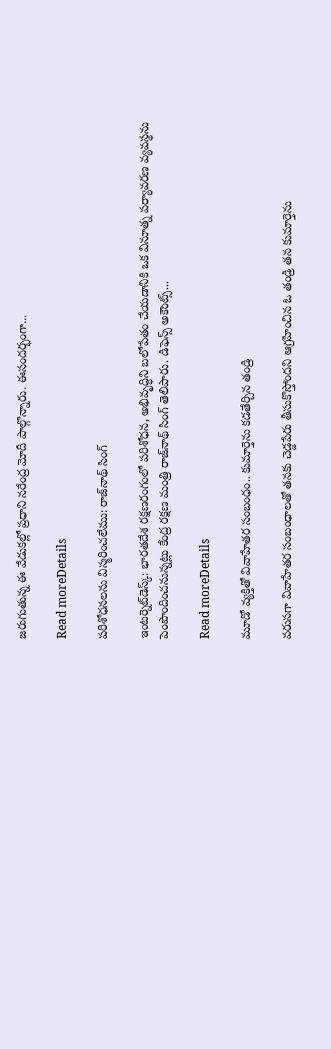జరుగుతున్న ఈ వేడుకల్లో ప్రధాని నరేంద్ర మోదీ పాల్గొన్నారు. ఈసందర్భంగా...

Read moreDetails

పరిశోధనలను విస్మరించలేము: రాజ్‌నాథ్‌ సింగ్‌

ఇంటర్నెట్‌డెస్క్‌: భారతదేశ రక్షణరంగంలో పరిశోధన, అభివృద్ధిని బలోపేతం చేయడానికి ఒక వినూత్న పర్యావరణ వ్యవస్థను పెంపొందించనున్నట్లు కేంద్ర రక్షణ మంత్రి రాజ్‌నాథ్‌ సింగ్‌ తెలిపారు. డిఫెన్స్‌ అకౌంట్స్‌...

Read moreDetails

మూడో వ్యక్తితో వివాహేతర సంబంధం.. కుమార్తెను కడతేర్చిన తండ్రి

వరుసగా వివాహేతర సంబంధాలతో తనకు చెడ్డపేరు తీసుకొస్తోందని ఆగ్రహించిన ఓ తండ్రి తన కుమార్తెను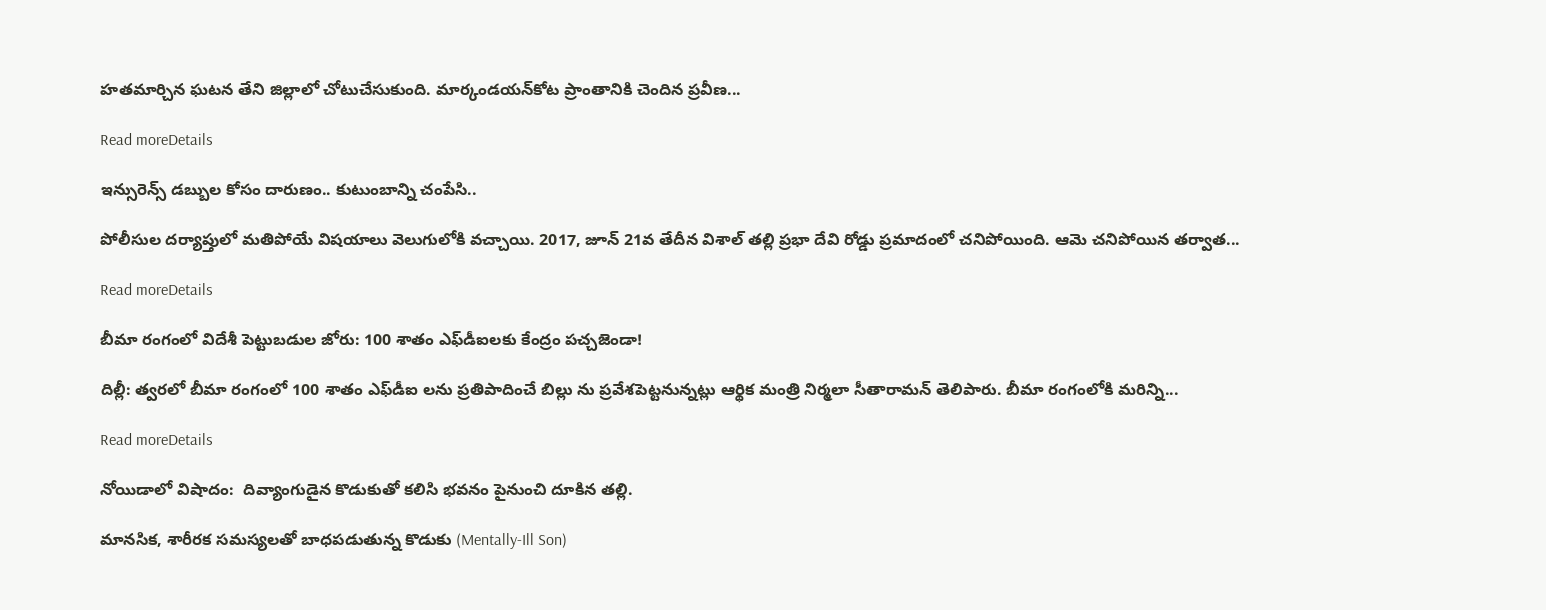హతమార్చిన ఘటన తేని జిల్లాలో చోటుచేసుకుంది. మార్కండయన్‌కోట ప్రాంతానికి చెందిన ప్రవీణ...

Read moreDetails

ఇన్సురెన్స్ డబ్బుల కోసం దారుణం.. కుటుంబాన్ని చంపేసి..

పోలీసుల దర్యాప్తులో మతిపోయే విషయాలు వెలుగులోకి వచ్చాయి. 2017, జూన్ 21వ తేదీన విశాల్ తల్లి ప్రభా దేవి రోడ్డు ప్రమాదంలో చనిపోయింది. ఆమె చనిపోయిన తర్వాత...

Read moreDetails

బీమా రంగంలో విదేశీ పెట్టుబడుల జోరు: 100 శాతం ఎఫ్‌డీఐలకు కేంద్రం పచ్చజెండా!

దిల్లీ: త్వరలో బీమా రంగంలో 100 శాతం ఎఫ్‌డీఐ లను ప్రతిపాదించే బిల్లు ను ప్రవేశపెట్టనున్నట్లు ఆర్థిక మంత్రి నిర్మలా సీతారామన్‌ తెలిపారు. బీమా రంగంలోకి మరిన్ని...

Read moreDetails

నోయిడాలో విషాదం:  దివ్యాంగుడైన కొడుకుతో కలిసి భవనం పైనుంచి దూకిన తల్లి.

మానసిక, శారీరక సమస్యలతో బాధపడుతున్న కొడుకు (Mentally-Ill Son)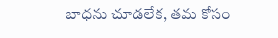బాధను చూడలేక, తమ కోసం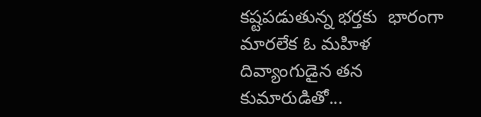కష్టపడుతున్న భర్తకు  భారంగా మారలేక ఓ మహిళ దివ్యాంగుడైన తన కుమారుడితో...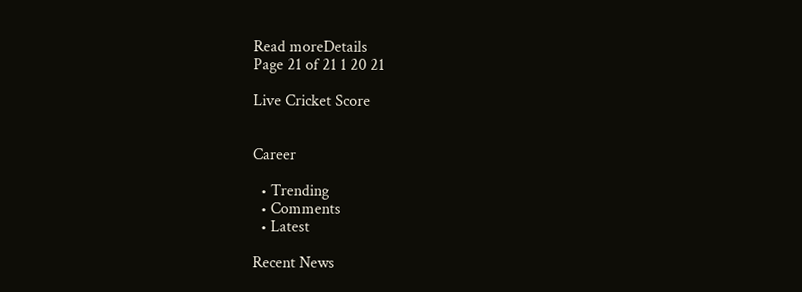Read moreDetails
Page 21 of 21 1 20 21

Live Cricket Score


Career

  • Trending
  • Comments
  • Latest

Recent News